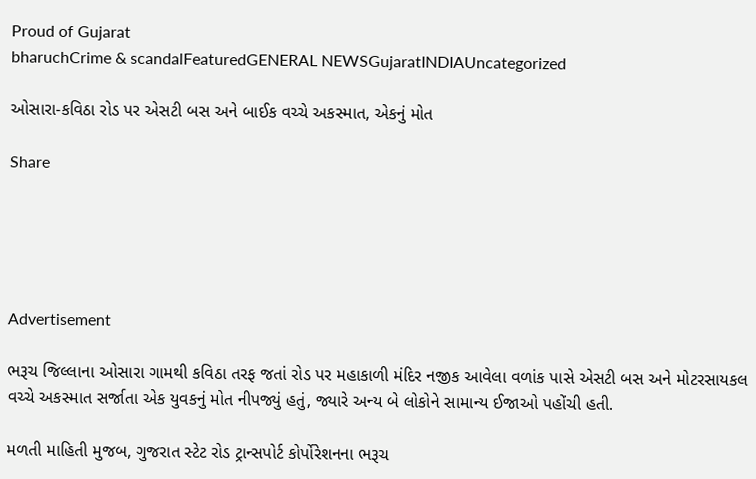Proud of Gujarat
bharuchCrime & scandalFeaturedGENERAL NEWSGujaratINDIAUncategorized

ઓસારા-કવિઠા રોડ પર એસટી બસ અને બાઈક વચ્ચે અકસ્માત, એકનું મોત

Share





Advertisement

ભરૂચ જિલ્લાના ઓસારા ગામથી કવિઠા તરફ જતાં રોડ પર મહાકાળી મંદિર નજીક આવેલા વળાંક પાસે એસટી બસ અને મોટરસાયકલ વચ્ચે અકસ્માત સર્જાતા એક યુવકનું મોત નીપજ્યું હતું, જ્યારે અન્ય બે લોકોને સામાન્ય ઈજાઓ પહોંચી હતી.

મળતી માહિતી મુજબ, ગુજરાત સ્ટેટ રોડ ટ્રાન્સપોર્ટ કોર્પોરેશનના ભરૂચ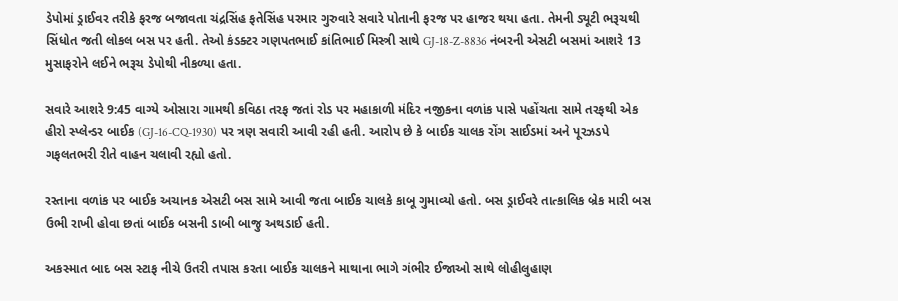ડેપોમાં ડ્રાઈવર તરીકે ફરજ બજાવતા ચંદ્રસિંહ ફતેસિંહ પરમાર ગુરુવારે સવારે પોતાની ફરજ પર હાજર થયા હતા. તેમની ડ્યૂટી ભરૂચથી સિંધોત જતી લોકલ બસ પર હતી. તેઓ કંડક્ટર ગણપતભાઈ કાંતિભાઈ મિસ્ત્રી સાથે GJ-18-Z-8836 નંબરની એસટી બસમાં આશરે 13 મુસાફરોને લઈને ભરૂચ ડેપોથી નીકળ્યા હતા.

સવારે આશરે 9:45 વાગ્યે ઓસારા ગામથી કવિઠા તરફ જતાં રોડ પર મહાકાળી મંદિર નજીકના વળાંક પાસે પહોંચતા સામે તરફથી એક હીરો સ્પ્લેન્ડર બાઈક (GJ-16-CQ-1930) પર ત્રણ સવારી આવી રહી હતી. આરોપ છે કે બાઈક ચાલક રોંગ સાઈડમાં અને પૂરઝડપે ગફલતભરી રીતે વાહન ચલાવી રહ્યો હતો.

રસ્તાના વળાંક પર બાઈક અચાનક એસટી બસ સામે આવી જતા બાઈક ચાલકે કાબૂ ગુમાવ્યો હતો. બસ ડ્રાઈવરે તાત્કાલિક બ્રેક મારી બસ ઉભી રાખી હોવા છતાં બાઈક બસની ડાબી બાજુ અથડાઈ હતી.

અકસ્માત બાદ બસ સ્ટાફ નીચે ઉતરી તપાસ કરતા બાઈક ચાલકને માથાના ભાગે ગંભીર ઈજાઓ સાથે લોહીલુહાણ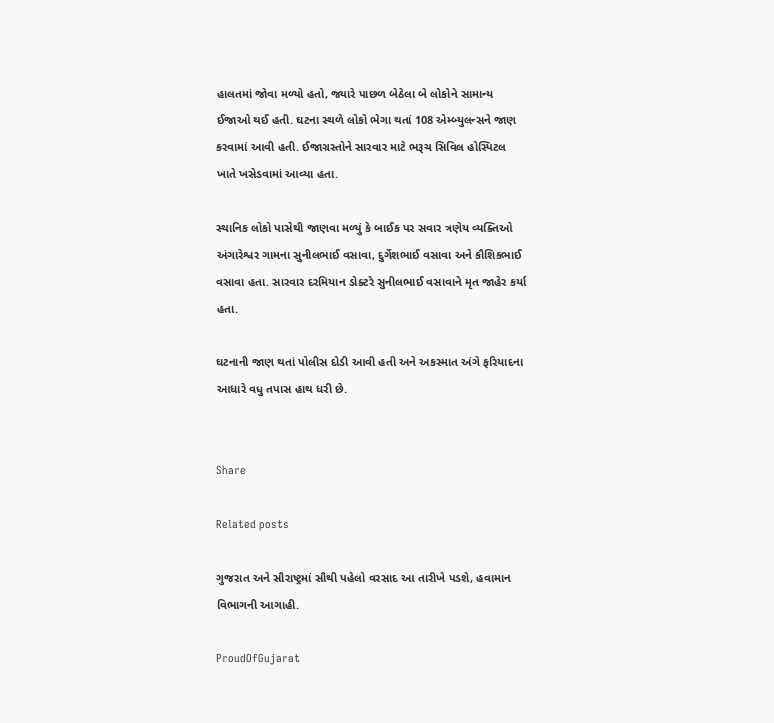હાલતમાં જોવા મળ્યો હતો, જ્યારે પાછળ બેઠેલા બે લોકોને સામાન્ય ઈજાઓ થઈ હતી. ઘટના સ્થળે લોકો ભેગા થતાં 108 એમ્બ્યુલન્સને જાણ કરવામાં આવી હતી. ઈજાગ્રસ્તોને સારવાર માટે ભરૂચ સિવિલ હોસ્પિટલ ખાતે ખસેડવામાં આવ્યા હતા.

સ્થાનિક લોકો પાસેથી જાણવા મળ્યું કે બાઈક પર સવાર ત્રણેય વ્યક્તિઓ અંગારેશ્વર ગામના સુનીલભાઈ વસાવા, દુર્ગેશભાઈ વસાવા અને કૌશિકભાઈ વસાવા હતા. સારવાર દરમિયાન ડોક્ટરે સુનીલભાઈ વસાવાને મૃત જાહેર કર્યા હતા.

ઘટનાની જાણ થતાં પોલીસ દોડી આવી હતી અને અકસ્માત અંગે ફરિયાદના આધારે વધુ તપાસ હાથ ધરી છે.


Share

Related posts

ગુજરાત અને સૌરાષ્ટ્રમાં સૌથી પહેલો વરસાદ આ તારીખે પડશે, હવામાન વિભાગની આગાહી.

ProudOfGujarat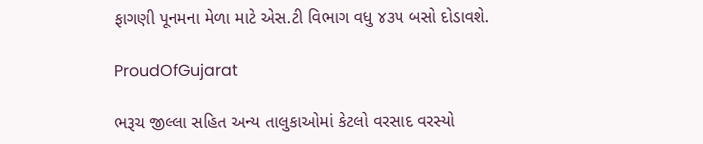ફાગણી પૂનમના મેળા માટે એસ.ટી વિભાગ વધુ ૪૩૫ બસો દોડાવશે.

ProudOfGujarat

ભરૂચ જીલ્લા સહિત અન્ય તાલુકાઓમાં કેટલો વરસાદ વરસ્યો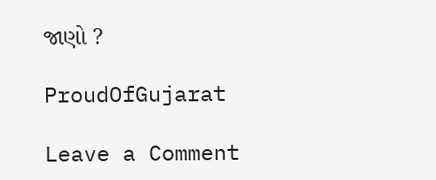જાણો ?

ProudOfGujarat

Leave a Comment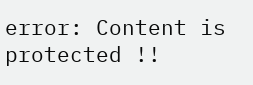error: Content is protected !!